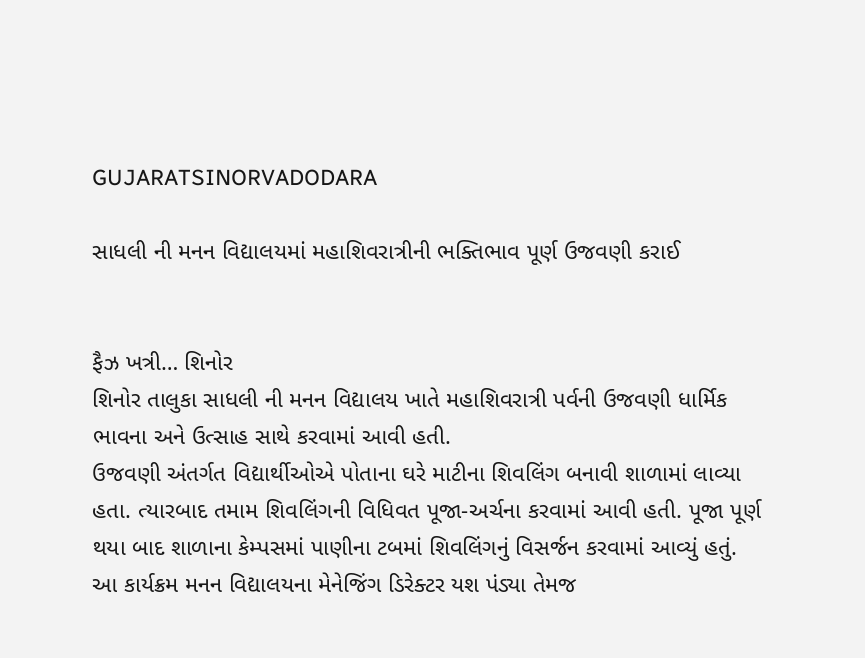GUJARATSINORVADODARA

સાધલી ની મનન વિદ્યાલયમાં મહાશિવરાત્રીની ભક્તિભાવ પૂર્ણ ઉજવણી કરાઈ


ફૈઝ ખત્રી… શિનોર
શિનોર તાલુકા સાધલી ની મનન વિદ્યાલય ખાતે મહાશિવરાત્રી પર્વની ઉજવણી ધાર્મિક ભાવના અને ઉત્સાહ સાથે કરવામાં આવી હતી.
ઉજવણી અંતર્ગત વિદ્યાર્થીઓએ પોતાના ઘરે માટીના શિવલિંગ બનાવી શાળામાં લાવ્યા હતા. ત્યારબાદ તમામ શિવલિંગની વિધિવત પૂજા-અર્ચના કરવામાં આવી હતી. પૂજા પૂર્ણ થયા બાદ શાળાના કેમ્પસમાં પાણીના ટબમાં શિવલિંગનું વિસર્જન કરવામાં આવ્યું હતું.
આ કાર્યક્રમ મનન વિદ્યાલયના મેનેજિંગ ડિરેક્ટર યશ પંડ્યા તેમજ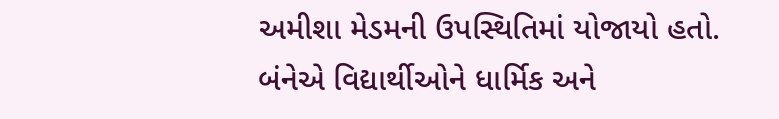અમીશા મેડમની ઉપસ્થિતિમાં યોજાયો હતો. બંનેએ વિદ્યાર્થીઓને ધાર્મિક અને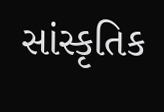સાંસ્કૃતિક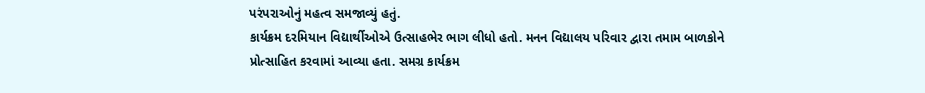પરંપરાઓનું મહત્વ સમજાવ્યું હતું.
કાર્યક્રમ દરમિયાન વિદ્યાર્થીઓએ ઉત્સાહભેર ભાગ લીધો હતો. મનન વિદ્યાલય પરિવાર દ્વારા તમામ બાળકોને પ્રોત્સાહિત કરવામાં આવ્યા હતા. સમગ્ર કાર્યક્રમ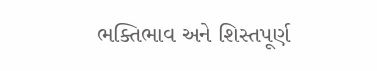ભક્તિભાવ અને શિસ્તપૂર્ણ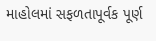માહોલમાં સફળતાપૂર્વક પૂર્ણ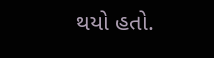થયો હતો.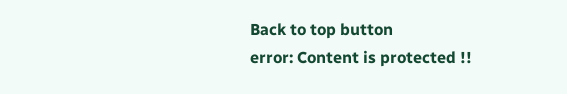Back to top button
error: Content is protected !!